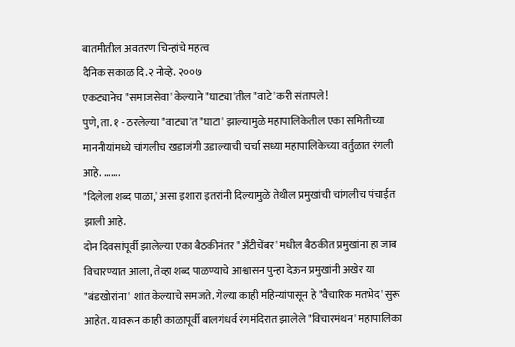बातमीतील अवतरण चिन्हांचे महत्व
दैनिक सकाळ दि.२ नोव्हे. २००७
एकट्यानेच "समाजसेवा' केल्याने "घाट्या'तील "वाटे'करी संतापले!
पुणे, ता. १ - ठरलेल्या "वाट्या'त "घाटा' झाल्यामुळे महापालिकेतील एका समितीच्या माननीयांमध्ये चांगलीच खडाजंगी उडाल्याची चर्चा सध्या महापालिकेच्या वर्तुळात रंगली आहे. .......
"दिलेला शब्द पाळा,' असा इशारा इतरांनी दिल्यामुळे तेथील प्रमुखांची चांगलीच पंचाईत झाली आहे.
दोन दिवसांपूर्वी झालेल्या एका बैठकीनंतर "अँटीचेंबर' मधील बैठकीत प्रमुखांना हा जाब विचारण्यात आला, तेव्हा शब्द पाळण्याचे आश्वासन पुन्हा देऊन प्रमुखांनी अखेर या "बंडखोरांना' शांत केल्याचे समजते. गेल्या काही महिन्यांपासून हे "वैचारिक मतभेद' सुरू आहेत. यावरून काही काळापूर्वी बालगंधर्व रंगमंदिरात झालेले "विचारमंथन' महापालिका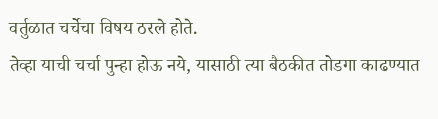वर्तुळात चर्चेचा विषय ठरले होते.
तेव्हा याची चर्चा पुन्हा होऊ नये, यासाठी त्या बैठकीत तोडगा काढण्यात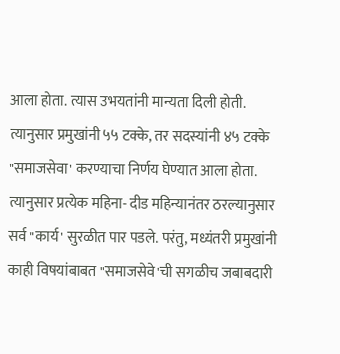आला होता. त्यास उभयतांनी मान्यता दिली होती. त्यानुसार प्रमुखांनी ५५ टक्के, तर सदस्यांनी ४५ टक्के "समाजसेवा' करण्याचा निर्णय घेण्यात आला होता. त्यानुसार प्रत्येक महिना- दीड महिन्यानंतर ठरल्यानुसार सर्व "कार्य' सुरळीत पार पडले. परंतु, मध्यंतरी प्रमुखांनी काही विषयांबाबत "समाजसेवे'ची सगळीच जबाबदारी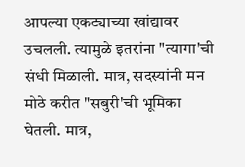आपल्या एकट्याच्या खांद्यावर उचलली. त्यामुळे इतरांना "त्यागा'ची संधी मिळाली. मात्र, सदस्यांनी मन मोठे करीत "सबुरी'ची भूमिका घेतली. मात्र,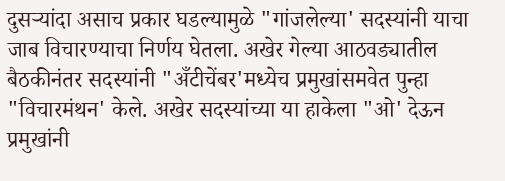दुसऱ्यांदा असाच प्रकार घडल्यामुळे "गांजलेल्या' सदस्यांनी याचा जाब विचारण्याचा निर्णय घेतला. अखेर गेल्या आठवड्यातील बैठकीनंतर सदस्यांनी "अँटीचेंबर'मध्येच प्रमुखांसमवेत पुन्हा "विचारमंथन' केले. अखेर सदस्यांच्या या हाकेला "ओ' देऊन प्रमुखांनी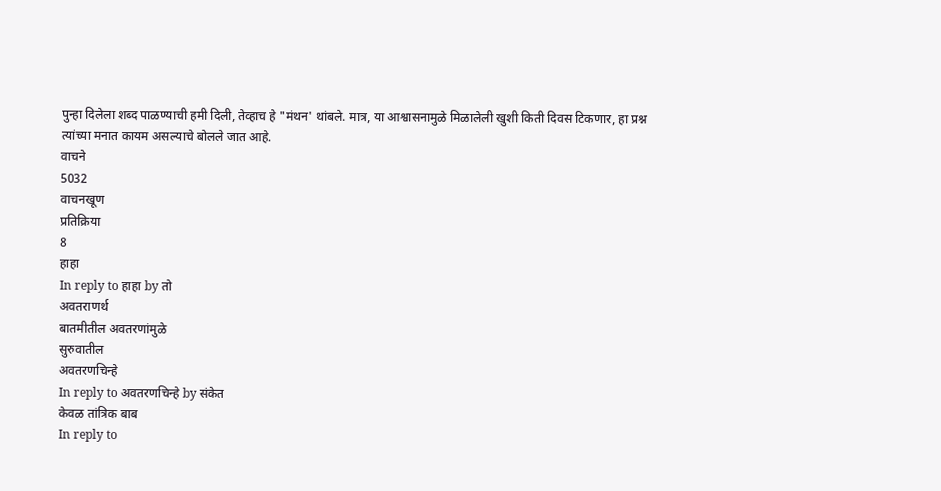पुन्हा दिलेला शब्द पाळण्याची हमी दिली, तेव्हाच हे "मंथन' थांबले. मात्र, या आश्वासनामुळे मिळालेली खुशी किती दिवस टिकणार, हा प्रश्न त्यांच्या मनात कायम असल्याचे बोलले जात आहे.
वाचने
5032
वाचनखूण
प्रतिक्रिया
8
हाहा
In reply to हाहा by तो
अवतराणर्थ
बातमीतील अवतरणांमुळे
सुरुवातील
अवतरणचिन्हे
In reply to अवतरणचिन्हे by संकेत
केवळ तांत्रिक बाब
In reply to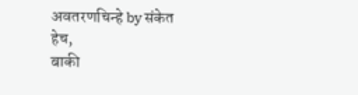अवतरणचिन्हे by संकेत
हेच,
बाकी